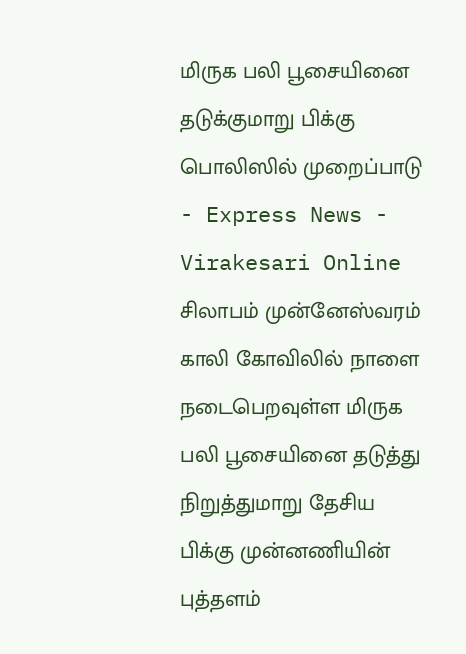மிருக பலி பூசையினை தடுக்குமாறு பிக்கு பொலிஸில் முறைப்பாடு - Express News - Virakesari Online
சிலாபம் முன்னேஸ்வரம் காலி கோவிலில் நாளை நடைபெறவுள்ள மிருக பலி பூசையினை தடுத்து நிறுத்துமாறு தேசிய பிக்கு முன்னணியின் புத்தளம்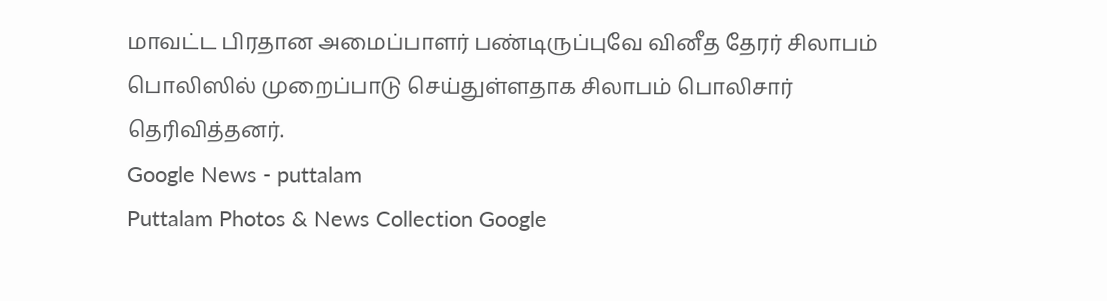மாவட்ட பிரதான அமைப்பாளர் பண்டிருப்புவே வினீத தேரர் சிலாபம் பொலிஸில் முறைப்பாடு செய்துள்ளதாக சிலாபம் பொலிசார் தெரிவித்தனர்.
Google News - puttalam
Puttalam Photos & News Collection Google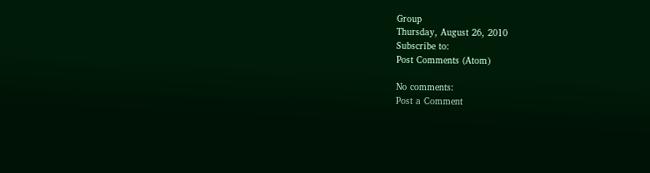Group
Thursday, August 26, 2010
Subscribe to:
Post Comments (Atom)

No comments:
Post a Comment